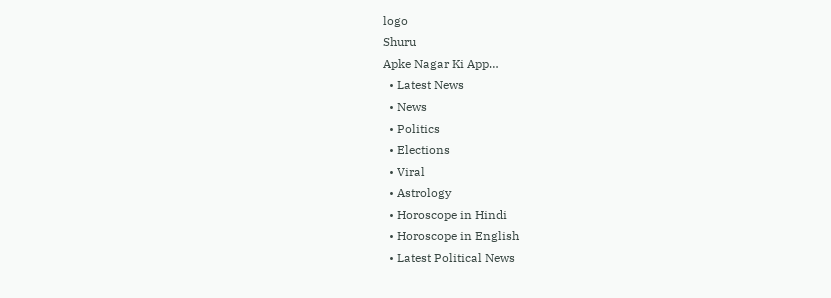logo
Shuru
Apke Nagar Ki App…
  • Latest News
  • News
  • Politics
  • Elections
  • Viral
  • Astrology
  • Horoscope in Hindi
  • Horoscope in English
  • Latest Political News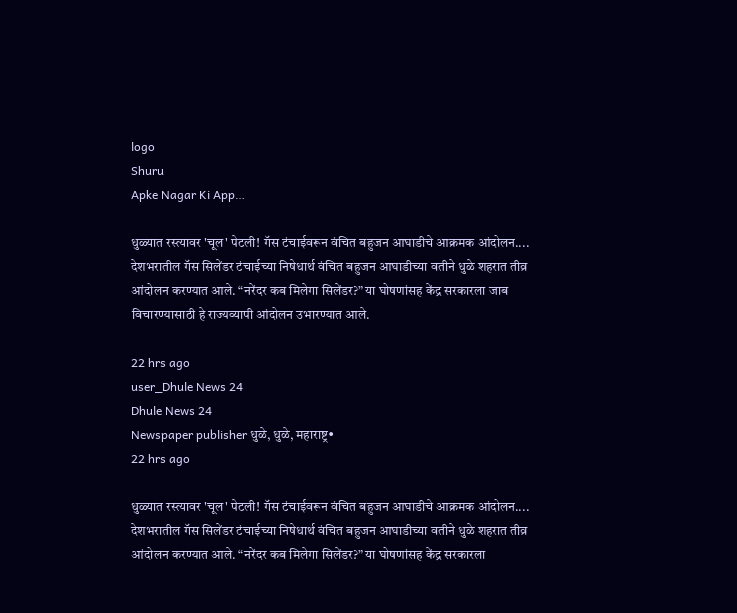logo
Shuru
Apke Nagar Ki App…

धुळ्यात रस्त्यावर 'चूल' पेटली! गॅस टंचाईवरून वंचित बहुजन आघाडीचे आक्रमक आंदोलन.... देशभरातील गॅस सिलेंडर टंचाईच्या निषेधार्थ वंचित बहुजन आघाडीच्या वतीने धुळे शहरात तीव्र आंदोलन करण्यात आले. “नरेंदर कब मिलेगा सिलेंडर?” या घोषणांसह केंद्र सरकारला जाब विचारण्यासाठी हे राज्यव्यापी आंदोलन उभारण्यात आले.

22 hrs ago
user_Dhule News 24
Dhule News 24
Newspaper publisher धुळे, धुळे, महाराष्ट्र•
22 hrs ago

धुळ्यात रस्त्यावर 'चूल' पेटली! गॅस टंचाईवरून वंचित बहुजन आघाडीचे आक्रमक आंदोलन.... देशभरातील गॅस सिलेंडर टंचाईच्या निषेधार्थ वंचित बहुजन आघाडीच्या वतीने धुळे शहरात तीव्र आंदोलन करण्यात आले. “नरेंदर कब मिलेगा सिलेंडर?” या घोषणांसह केंद्र सरकारला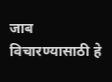जाब विचारण्यासाठी हे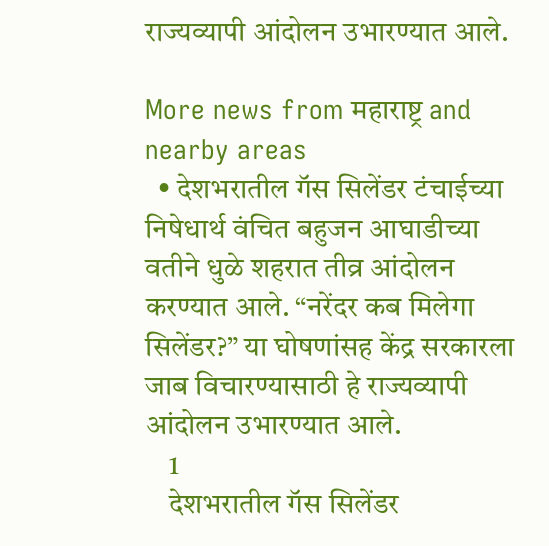राज्यव्यापी आंदोलन उभारण्यात आले.

More news from महाराष्ट्र and nearby areas
  • देशभरातील गॅस सिलेंडर टंचाईच्या निषेधार्थ वंचित बहुजन आघाडीच्या वतीने धुळे शहरात तीव्र आंदोलन करण्यात आले. “नरेंदर कब मिलेगा सिलेंडर?” या घोषणांसह केंद्र सरकारला जाब विचारण्यासाठी हे राज्यव्यापी आंदोलन उभारण्यात आले.
    1
    देशभरातील गॅस सिलेंडर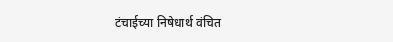टंचाईच्या निषेधार्थ वंचित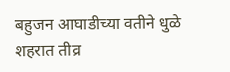बहुजन आघाडीच्या वतीने धुळे शहरात तीव्र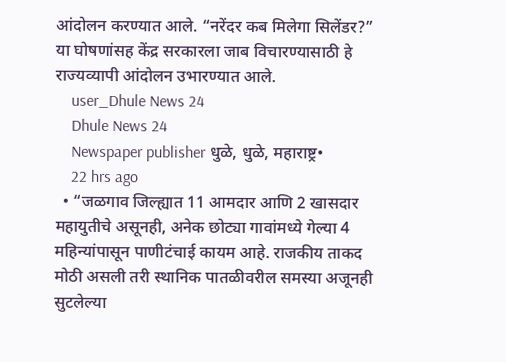आंदोलन करण्यात आले. “नरेंदर कब मिलेगा सिलेंडर?” या घोषणांसह केंद्र सरकारला जाब विचारण्यासाठी हे राज्यव्यापी आंदोलन उभारण्यात आले.
    user_Dhule News 24
    Dhule News 24
    Newspaper publisher धुळे, धुळे, महाराष्ट्र•
    22 hrs ago
  • “जळगाव जिल्ह्यात 11 आमदार आणि 2 खासदार महायुतीचे असूनही, अनेक छोट्या गावांमध्ये गेल्या 4 महिन्यांपासून पाणीटंचाई कायम आहे. राजकीय ताकद मोठी असली तरी स्थानिक पातळीवरील समस्या अजूनही सुटलेल्या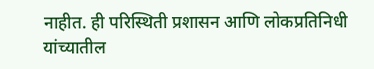नाहीत. ही परिस्थिती प्रशासन आणि लोकप्रतिनिधी यांच्यातील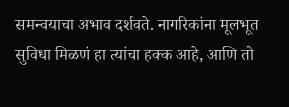समन्वयाचा अभाव दर्शवते. नागरिकांना मूलभूत सुविधा मिळणं हा त्यांचा हक्क आहे, आणि तो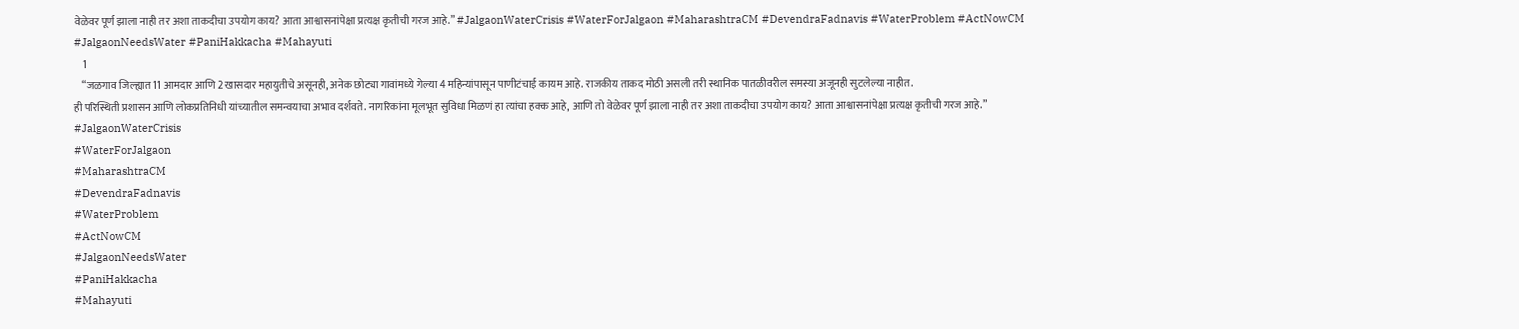वेळेवर पूर्ण झाला नाही तर अशा ताकदीचा उपयोग काय? आता आश्वासनांपेक्षा प्रत्यक्ष कृतीची गरज आहे.” #JalgaonWaterCrisis #WaterForJalgaon #MaharashtraCM #DevendraFadnavis #WaterProblem #ActNowCM #JalgaonNeedsWater #PaniHakkacha #Mahayuti
    1
    “जळगाव जिल्ह्यात 11 आमदार आणि 2 खासदार महायुतीचे असूनही, अनेक छोट्या गावांमध्ये गेल्या 4 महिन्यांपासून पाणीटंचाई कायम आहे. राजकीय ताकद मोठी असली तरी स्थानिक पातळीवरील समस्या अजूनही सुटलेल्या नाहीत.
ही परिस्थिती प्रशासन आणि लोकप्रतिनिधी यांच्यातील समन्वयाचा अभाव दर्शवते. नागरिकांना मूलभूत सुविधा मिळणं हा त्यांचा हक्क आहे, आणि तो वेळेवर पूर्ण झाला नाही तर अशा ताकदीचा उपयोग काय? आता आश्वासनांपेक्षा प्रत्यक्ष कृतीची गरज आहे.”
#JalgaonWaterCrisis
#WaterForJalgaon
#MaharashtraCM
#DevendraFadnavis
#WaterProblem
#ActNowCM
#JalgaonNeedsWater
#PaniHakkacha
#Mahayuti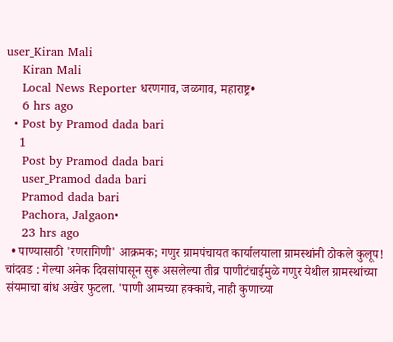user_Kiran Mali
    Kiran Mali
    Local News Reporter धरणगाव, जळगाव, महाराष्ट्र•
    6 hrs ago
  • Post by Pramod dada bari
    1
    Post by Pramod dada bari
    user_Pramod dada bari
    Pramod dada bari
    Pachora, Jalgaon•
    23 hrs ago
  • पाण्यासाठी 'रणरागिणी' आक्रमक; गणुर ग्रामपंचायत कार्यालयाला ग्रामस्थांनी ठोकले कुलूप! चांदवड : गेल्या अनेक दिवसांपासून सुरू असलेल्या तीव्र पाणीटंचाईमुळे गणुर येथील ग्रामस्थांच्या संयमाचा बांध अखेर फुटला. 'पाणी आमच्या हक्काचे, नाही कुणाच्या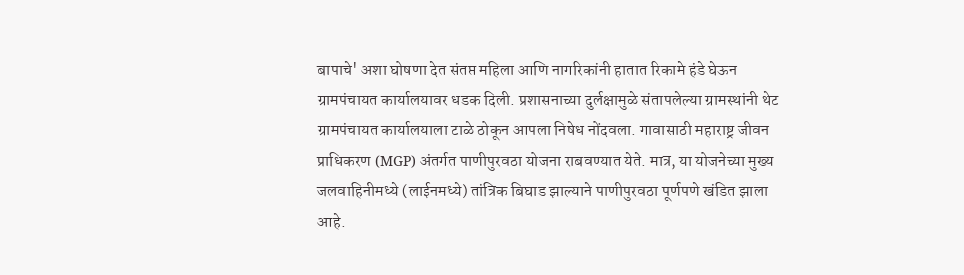बापाचे' अशा घोषणा देत संतप्त महिला आणि नागरिकांनी हातात रिकामे हंडे घेऊन ग्रामपंचायत कार्यालयावर धडक दिली. प्रशासनाच्या दुर्लक्षामुळे संतापलेल्या ग्रामस्थांनी थेट ग्रामपंचायत कार्यालयाला टाळे ठोकून आपला निषेध नोंदवला. गावासाठी महाराष्ट्र जीवन प्राधिकरण (MGP) अंतर्गत पाणीपुरवठा योजना राबवण्यात येते. मात्र, या योजनेच्या मुख्य जलवाहिनीमध्ये (लाईनमध्ये) तांत्रिक बिघाड झाल्याने पाणीपुरवठा पूर्णपणे खंडित झाला आहे.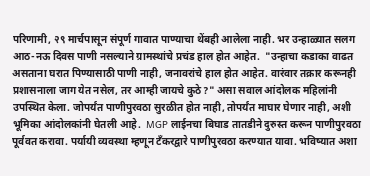परिणामी, २९ मार्चपासून संपूर्ण गावात पाण्याचा थेंबही आलेला नाही. भर उन्हाळ्यात सलग आठ-नऊ दिवस पाणी नसल्याने ग्रामस्थांचे प्रचंड हाल होत आहेत.  "उन्हाचा कडाका वाढत असताना घरात पिण्यासाठी पाणी नाही, जनावरांचे हाल होत आहेत. वारंवार तक्रार करूनही प्रशासनाला जाग येत नसेल, तर आम्ही जायचे कुठे?" असा सवाल आंदोलक महिलांनी उपस्थित केला. जोपर्यंत पाणीपुरवठा सुरळीत होत नाही, तोपर्यंत माघार घेणार नाही, अशी भूमिका आंदोलकांनी घेतली आहे.  MGP लाईनचा बिघाड तातडीने दुरुस्त करून पाणीपुरवठा पूर्ववत करावा. पर्यायी व्यवस्था म्हणून टँकरद्वारे पाणीपुरवठा करण्यात यावा. भविष्यात अशा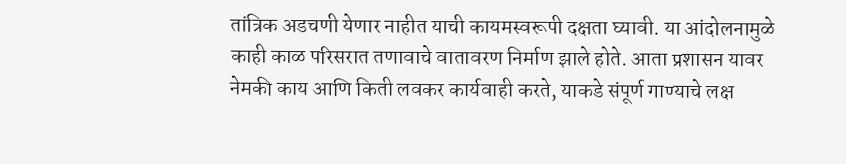तांत्रिक अडचणी येणार नाहीत याची कायमस्वरूपी दक्षता घ्यावी. या आंदोलनामुळे काही काळ परिसरात तणावाचे वातावरण निर्माण झाले होते. आता प्रशासन यावर नेमकी काय आणि किती लवकर कार्यवाही करते, याकडे संपूर्ण गाण्याचे लक्ष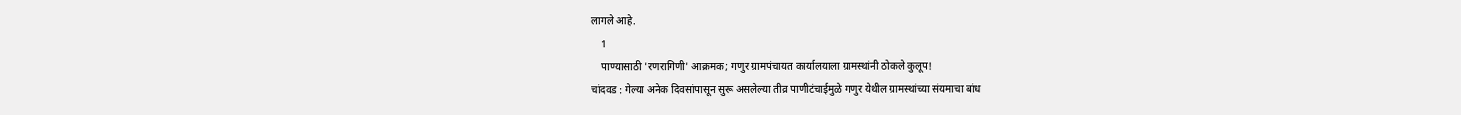लागले आहे.
    1
    पाण्यासाठी 'रणरागिणी' आक्रमक; गणुर ग्रामपंचायत कार्यालयाला ग्रामस्थांनी ठोकले कुलूप!
चांदवड : गेल्या अनेक दिवसांपासून सुरू असलेल्या तीव्र पाणीटंचाईमुळे गणुर येथील ग्रामस्थांच्या संयमाचा बांध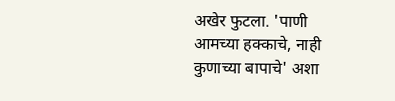अखेर फुटला. 'पाणी आमच्या हक्काचे, नाही कुणाच्या बापाचे' अशा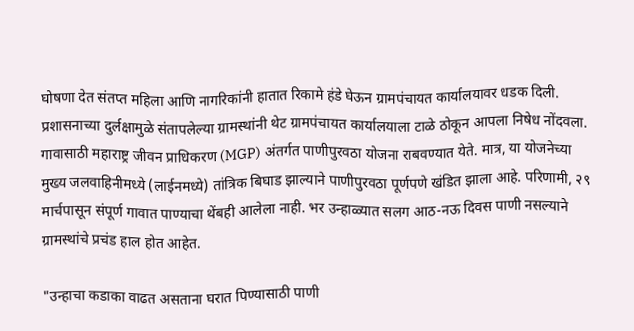घोषणा देत संतप्त महिला आणि नागरिकांनी हातात रिकामे हंडे घेऊन ग्रामपंचायत कार्यालयावर धडक दिली. प्रशासनाच्या दुर्लक्षामुळे संतापलेल्या ग्रामस्थांनी थेट ग्रामपंचायत कार्यालयाला टाळे ठोकून आपला निषेध नोंदवला.
गावासाठी महाराष्ट्र जीवन प्राधिकरण (MGP) अंतर्गत पाणीपुरवठा योजना राबवण्यात येते. मात्र, या योजनेच्या मुख्य जलवाहिनीमध्ये (लाईनमध्ये) तांत्रिक बिघाड झाल्याने पाणीपुरवठा पूर्णपणे खंडित झाला आहे. परिणामी, २९ मार्चपासून संपूर्ण गावात पाण्याचा थेंबही आलेला नाही. भर उन्हाळ्यात सलग आठ-नऊ दिवस पाणी नसल्याने ग्रामस्थांचे प्रचंड हाल होत आहेत.

"उन्हाचा कडाका वाढत असताना घरात पिण्यासाठी पाणी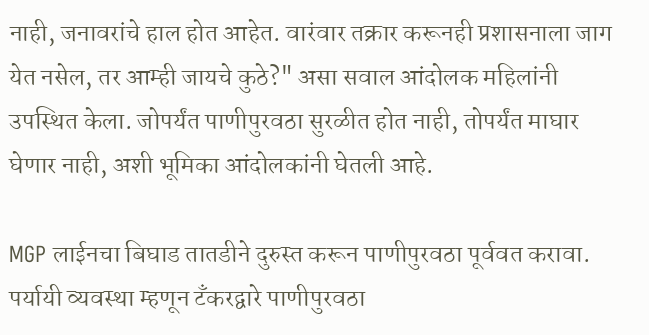नाही, जनावरांचे हाल होत आहेत. वारंवार तक्रार करूनही प्रशासनाला जाग येत नसेल, तर आम्ही जायचे कुठे?" असा सवाल आंदोलक महिलांनी उपस्थित केला. जोपर्यंत पाणीपुरवठा सुरळीत होत नाही, तोपर्यंत माघार घेणार नाही, अशी भूमिका आंदोलकांनी घेतली आहे.

MGP लाईनचा बिघाड तातडीने दुरुस्त करून पाणीपुरवठा पूर्ववत करावा.
पर्यायी व्यवस्था म्हणून टँकरद्वारे पाणीपुरवठा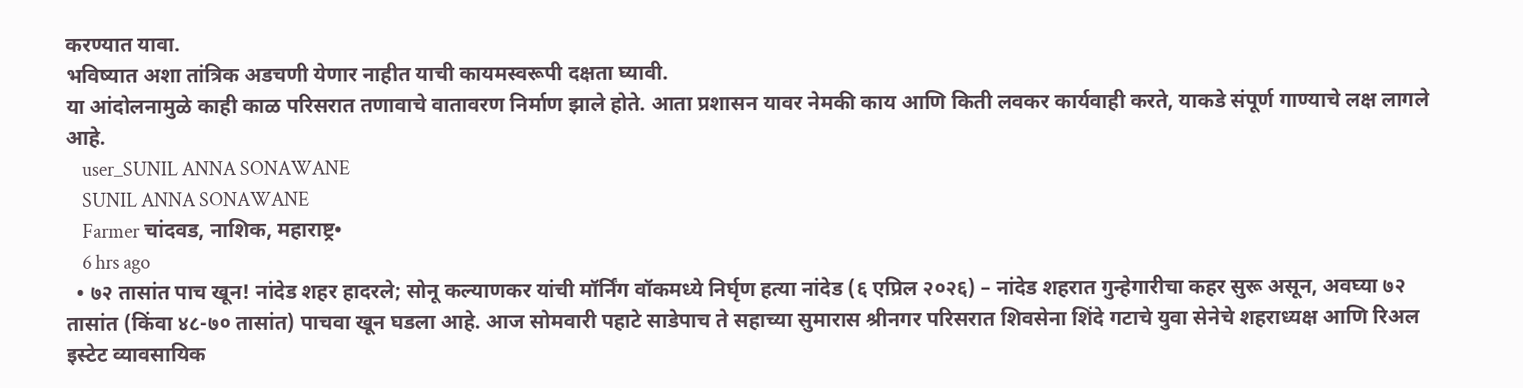करण्यात यावा.
भविष्यात अशा तांत्रिक अडचणी येणार नाहीत याची कायमस्वरूपी दक्षता घ्यावी.
या आंदोलनामुळे काही काळ परिसरात तणावाचे वातावरण निर्माण झाले होते. आता प्रशासन यावर नेमकी काय आणि किती लवकर कार्यवाही करते, याकडे संपूर्ण गाण्याचे लक्ष लागले आहे.
    user_SUNIL ANNA SONAWANE
    SUNIL ANNA SONAWANE
    Farmer चांदवड, नाशिक, महाराष्ट्र•
    6 hrs ago
  • ७२ तासांत पाच खून! नांदेड शहर हादरले; सोनू कल्याणकर यांची मॉर्निंग वॉकमध्ये निर्घृण हत्या नांदेड (६ एप्रिल २०२६) – नांदेड शहरात गुन्हेगारीचा कहर सुरू असून, अवघ्या ७२ तासांत (किंवा ४८-७० तासांत) पाचवा खून घडला आहे. आज सोमवारी पहाटे साडेपाच ते सहाच्या सुमारास श्रीनगर परिसरात शिवसेना शिंदे गटाचे युवा सेनेचे शहराध्यक्ष आणि रिअल इस्टेट व्यावसायिक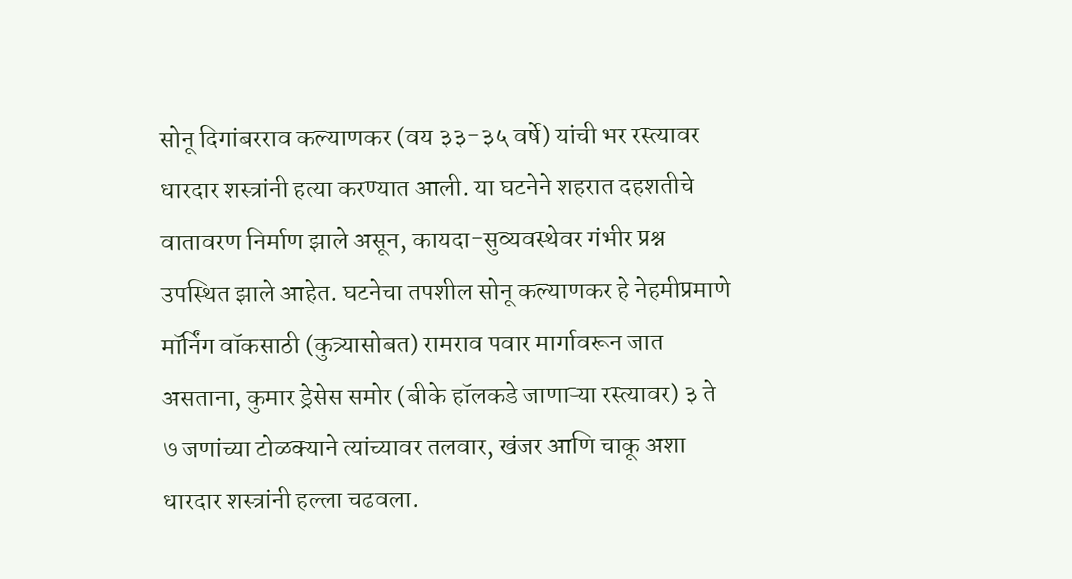सोनू दिगांबरराव कल्याणकर (वय ३३-३५ वर्षे) यांची भर रस्त्यावर धारदार शस्त्रांनी हत्या करण्यात आली. या घटनेने शहरात दहशतीचे वातावरण निर्माण झाले असून, कायदा-सुव्यवस्थेवर गंभीर प्रश्न उपस्थित झाले आहेत. घटनेचा तपशील सोनू कल्याणकर हे नेहमीप्रमाणे मॉर्निंग वॉकसाठी (कुत्र्यासोबत) रामराव पवार मार्गावरून जात असताना, कुमार ड्रेसेस समोर (बीके हॉलकडे जाणाऱ्या रस्त्यावर) ३ ते ७ जणांच्या टोळक्याने त्यांच्यावर तलवार, खंजर आणि चाकू अशा धारदार शस्त्रांनी हल्ला चढवला.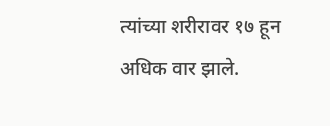त्यांच्या शरीरावर १७ हून अधिक वार झाले.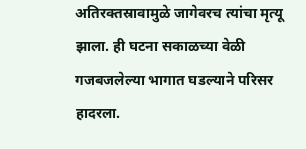अतिरक्तस्रावामुळे जागेवरच त्यांचा मृत्यू झाला. ही घटना सकाळच्या वेळी गजबजलेल्या भागात घडल्याने परिसर हादरला.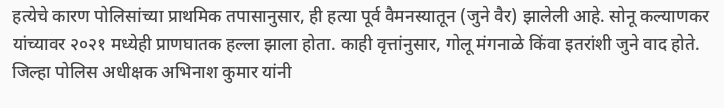हत्येचे कारण पोलिसांच्या प्राथमिक तपासानुसार, ही हत्या पूर्व वैमनस्यातून (जुने वैर) झालेली आहे. सोनू कल्याणकर यांच्यावर २०२१ मध्येही प्राणघातक हल्ला झाला होता. काही वृत्तांनुसार, गोलू मंगनाळे किंवा इतरांशी जुने वाद होते. जिल्हा पोलिस अधीक्षक अभिनाश कुमार यांनी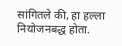सांगितले की, हा हल्ला नियोजनबद्ध होता.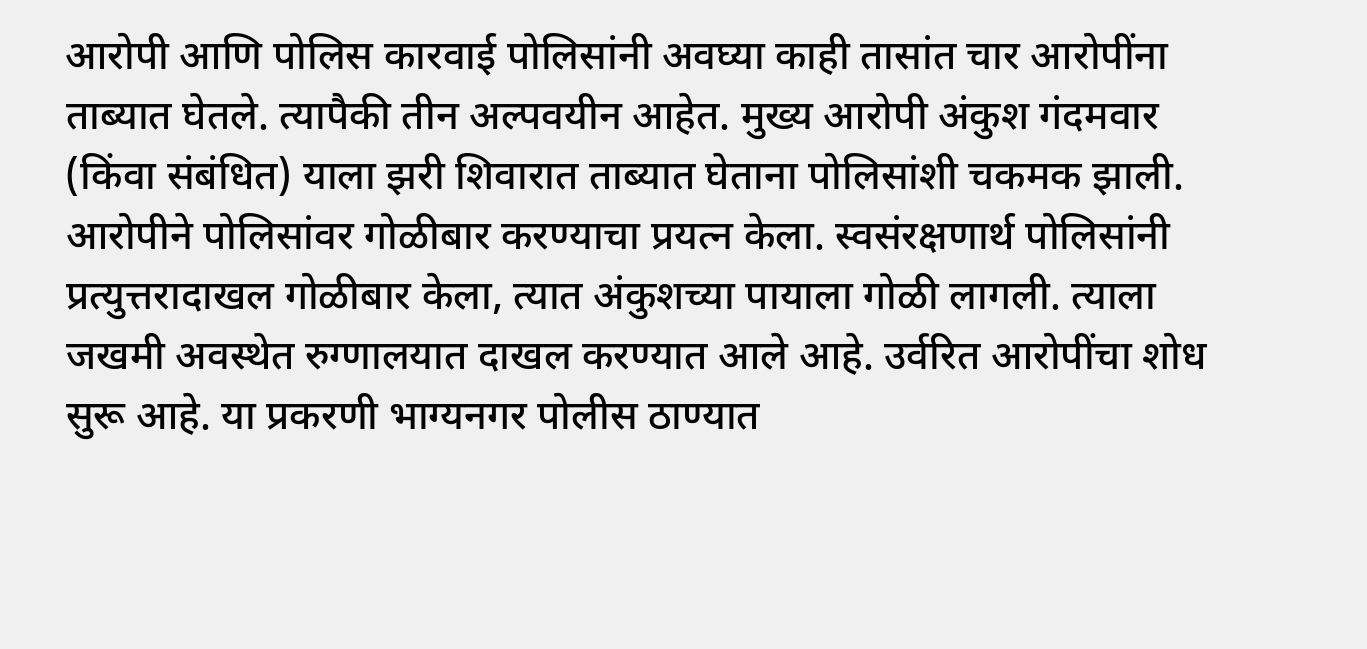आरोपी आणि पोलिस कारवाई पोलिसांनी अवघ्या काही तासांत चार आरोपींना ताब्यात घेतले. त्यापैकी तीन अल्पवयीन आहेत. मुख्य आरोपी अंकुश गंदमवार (किंवा संबंधित) याला झरी शिवारात ताब्यात घेताना पोलिसांशी चकमक झाली. आरोपीने पोलिसांवर गोळीबार करण्याचा प्रयत्न केला. स्वसंरक्षणार्थ पोलिसांनी प्रत्युत्तरादाखल गोळीबार केला, त्यात अंकुशच्या पायाला गोळी लागली. त्याला जखमी अवस्थेत रुग्णालयात दाखल करण्यात आले आहे. उर्वरित आरोपींचा शोध सुरू आहे. या प्रकरणी भाग्यनगर पोलीस ठाण्यात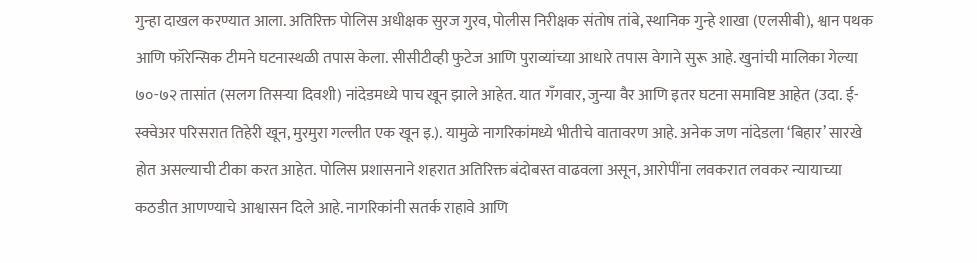गुन्हा दाखल करण्यात आला. अतिरिक्त पोलिस अधीक्षक सुरज गुरव, पोलीस निरीक्षक संतोष तांबे, स्थानिक गुन्हे शाखा (एलसीबी), श्वान पथक आणि फॉरेन्सिक टीमने घटनास्थळी तपास केला. सीसीटीव्ही फुटेज आणि पुराव्यांच्या आधारे तपास वेगाने सुरू आहे. खुनांची मालिका गेल्या ७०-७२ तासांत (सलग तिसऱ्या दिवशी) नांदेडमध्ये पाच खून झाले आहेत. यात गँगवार, जुन्या वैर आणि इतर घटना समाविष्ट आहेत (उदा. ई-स्क्वेअर परिसरात तिहेरी खून, मुरमुरा गल्लीत एक खून इ.). यामुळे नागरिकांमध्ये भीतीचे वातावरण आहे. अनेक जण नांदेडला ‘बिहार’ सारखे होत असल्याची टीका करत आहेत. पोलिस प्रशासनाने शहरात अतिरिक्त बंदोबस्त वाढवला असून, आरोपींना लवकरात लवकर न्यायाच्या कठडीत आणण्याचे आश्वासन दिले आहे. नागरिकांनी सतर्क राहावे आणि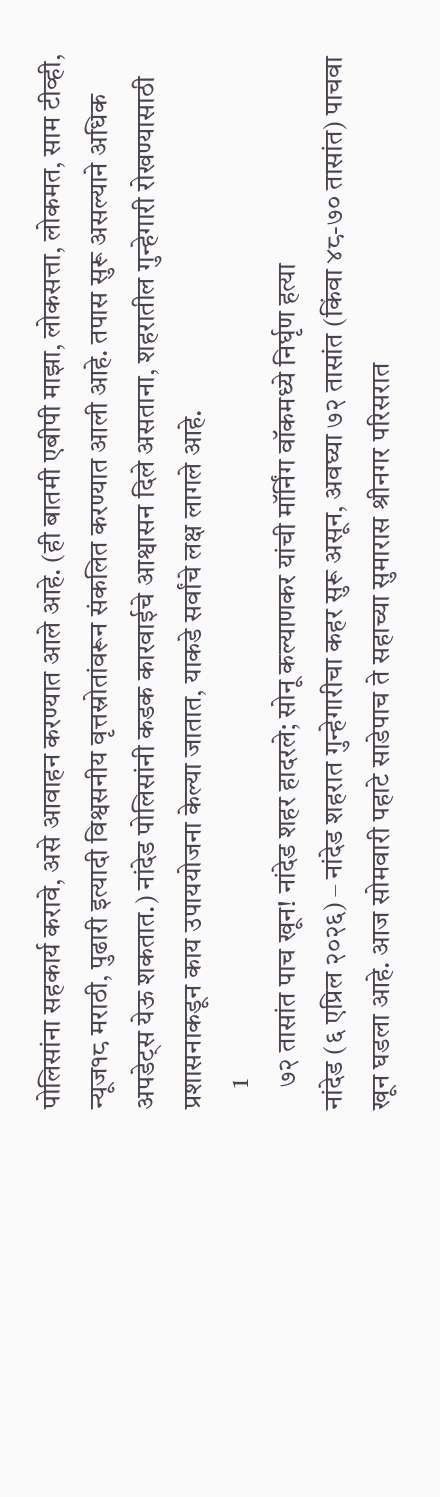पोलिसांना सहकार्य करावे, असे आवाहन करण्यात आले आहे. (ही बातमी एबीपी माझा, लोकसत्ता, लोकमत, साम टीव्ही, न्यूज१८ मराठी, पुढारी इत्यादी विश्वसनीय वृत्तस्रोतांवरून संकलित करण्यात आली आहे. तपास सुरू असल्याने अधिक अपडेट्स येऊ शकतात.) नांदेड पोलिसांनी कडक कारवाईचे आश्वासन दिले असताना, शहरातील गुन्हेगारी रोखण्यासाठी प्रशासनाकडून काय उपाययोजना केल्या जातात, याकडे सर्वांचे लक्ष लागले आहे.
    1
    ७२ तासांत पाच खून! नांदेड शहर हादरले; सोनू कल्याणकर यांची मॉर्निंग वॉकमध्ये निर्घृण हत्या
नांदेड (६ एप्रिल २०२६) – नांदेड शहरात गुन्हेगारीचा कहर सुरू असून, अवघ्या ७२ तासांत (किंवा ४८-७० तासांत) पाचवा खून घडला आहे. आज सोमवारी पहाटे साडेपाच ते सहाच्या सुमारास श्रीनगर परिसरात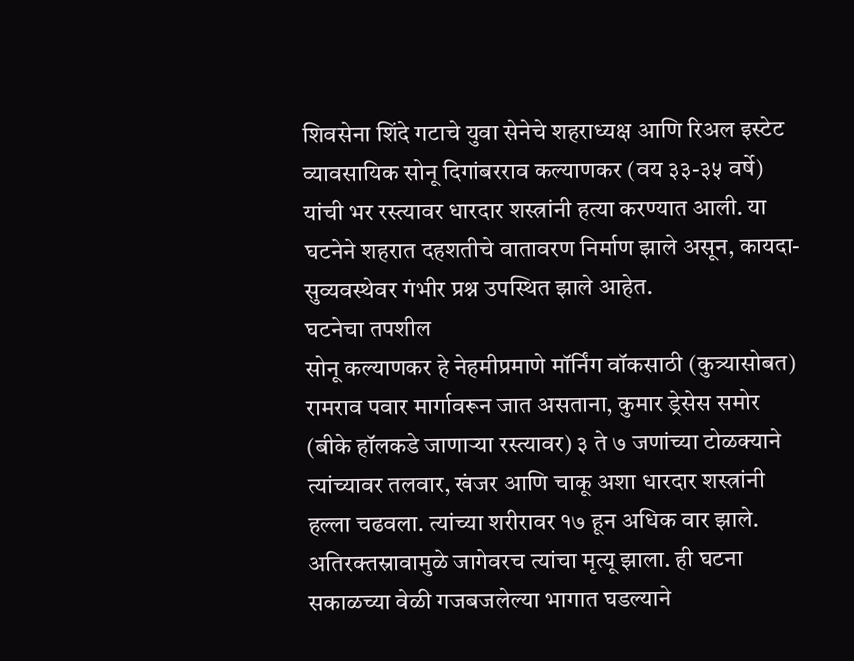शिवसेना शिंदे गटाचे युवा सेनेचे शहराध्यक्ष आणि रिअल इस्टेट व्यावसायिक सोनू दिगांबरराव कल्याणकर (वय ३३-३५ वर्षे) यांची भर रस्त्यावर धारदार शस्त्रांनी हत्या करण्यात आली. या घटनेने शहरात दहशतीचे वातावरण निर्माण झाले असून, कायदा-सुव्यवस्थेवर गंभीर प्रश्न उपस्थित झाले आहेत.
घटनेचा तपशील
सोनू कल्याणकर हे नेहमीप्रमाणे मॉर्निंग वॉकसाठी (कुत्र्यासोबत) रामराव पवार मार्गावरून जात असताना, कुमार ड्रेसेस समोर (बीके हॉलकडे जाणाऱ्या रस्त्यावर) ३ ते ७ जणांच्या टोळक्याने त्यांच्यावर तलवार, खंजर आणि चाकू अशा धारदार शस्त्रांनी हल्ला चढवला. त्यांच्या शरीरावर १७ हून अधिक वार झाले. अतिरक्तस्रावामुळे जागेवरच त्यांचा मृत्यू झाला. ही घटना सकाळच्या वेळी गजबजलेल्या भागात घडल्याने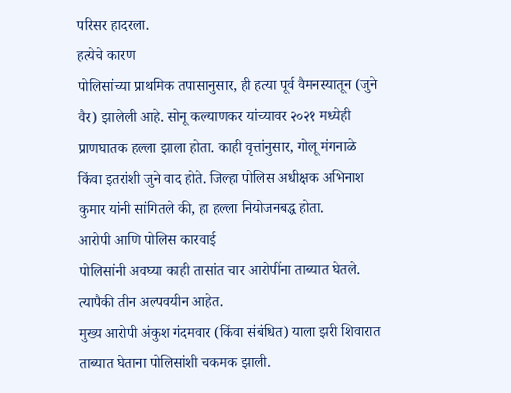परिसर हादरला.
हत्येचे कारण
पोलिसांच्या प्राथमिक तपासानुसार, ही हत्या पूर्व वैमनस्यातून (जुने वैर) झालेली आहे. सोनू कल्याणकर यांच्यावर २०२१ मध्येही प्राणघातक हल्ला झाला होता. काही वृत्तांनुसार, गोलू मंगनाळे किंवा इतरांशी जुने वाद होते. जिल्हा पोलिस अधीक्षक अभिनाश कुमार यांनी सांगितले की, हा हल्ला नियोजनबद्ध होता.
आरोपी आणि पोलिस कारवाई
पोलिसांनी अवघ्या काही तासांत चार आरोपींना ताब्यात घेतले. त्यापैकी तीन अल्पवयीन आहेत.
मुख्य आरोपी अंकुश गंदमवार (किंवा संबंधित) याला झरी शिवारात ताब्यात घेताना पोलिसांशी चकमक झाली.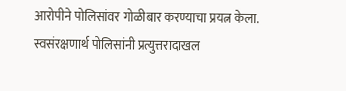आरोपीने पोलिसांवर गोळीबार करण्याचा प्रयत्न केला. स्वसंरक्षणार्थ पोलिसांनी प्रत्युत्तरादाखल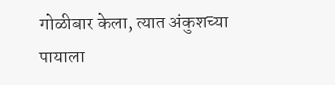गोळीबार केला, त्यात अंकुशच्या पायाला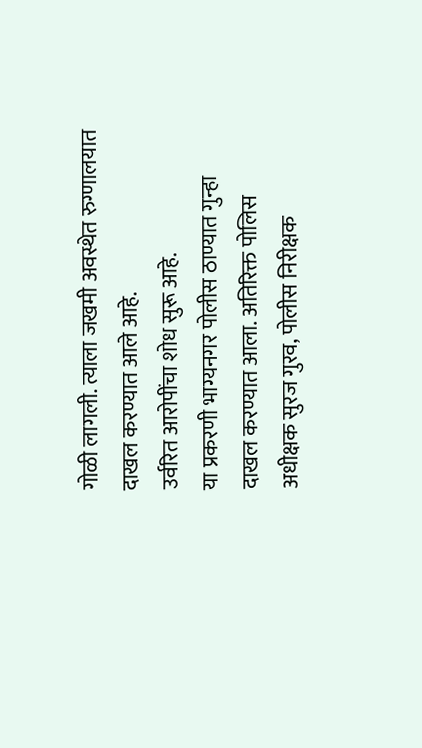गोळी लागली. त्याला जखमी अवस्थेत रुग्णालयात दाखल करण्यात आले आहे.
उर्वरित आरोपींचा शोध सुरू आहे.
या प्रकरणी भाग्यनगर पोलीस ठाण्यात गुन्हा दाखल करण्यात आला. अतिरिक्त पोलिस अधीक्षक सुरज गुरव, पोलीस निरीक्षक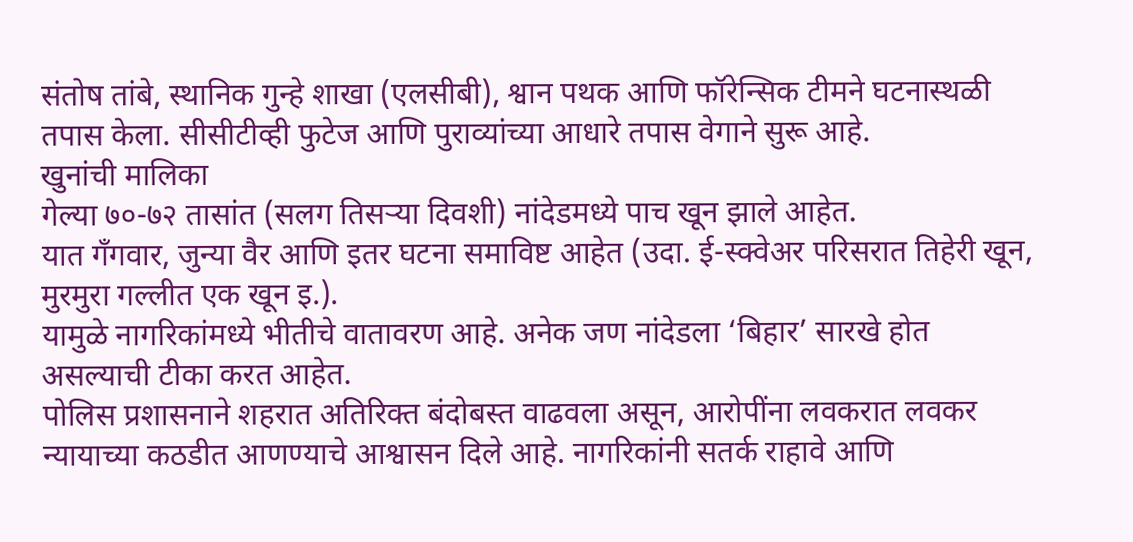संतोष तांबे, स्थानिक गुन्हे शाखा (एलसीबी), श्वान पथक आणि फॉरेन्सिक टीमने घटनास्थळी तपास केला. सीसीटीव्ही फुटेज आणि पुराव्यांच्या आधारे तपास वेगाने सुरू आहे.
खुनांची मालिका
गेल्या ७०-७२ तासांत (सलग तिसऱ्या दिवशी) नांदेडमध्ये पाच खून झाले आहेत.
यात गँगवार, जुन्या वैर आणि इतर घटना समाविष्ट आहेत (उदा. ई-स्क्वेअर परिसरात तिहेरी खून, मुरमुरा गल्लीत एक खून इ.).
यामुळे नागरिकांमध्ये भीतीचे वातावरण आहे. अनेक जण नांदेडला ‘बिहार’ सारखे होत असल्याची टीका करत आहेत.
पोलिस प्रशासनाने शहरात अतिरिक्त बंदोबस्त वाढवला असून, आरोपींना लवकरात लवकर न्यायाच्या कठडीत आणण्याचे आश्वासन दिले आहे. नागरिकांनी सतर्क राहावे आणि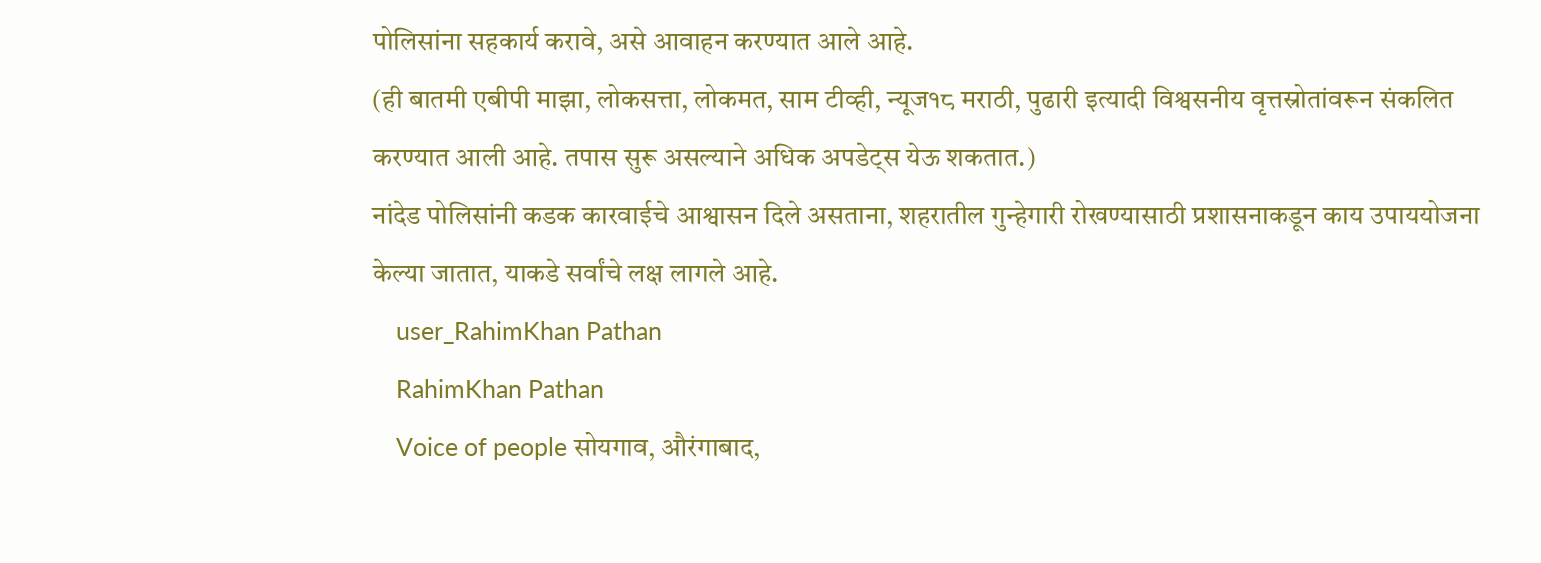पोलिसांना सहकार्य करावे, असे आवाहन करण्यात आले आहे.
(ही बातमी एबीपी माझा, लोकसत्ता, लोकमत, साम टीव्ही, न्यूज१८ मराठी, पुढारी इत्यादी विश्वसनीय वृत्तस्रोतांवरून संकलित करण्यात आली आहे. तपास सुरू असल्याने अधिक अपडेट्स येऊ शकतात.)
नांदेड पोलिसांनी कडक कारवाईचे आश्वासन दिले असताना, शहरातील गुन्हेगारी रोखण्यासाठी प्रशासनाकडून काय उपाययोजना केल्या जातात, याकडे सर्वांचे लक्ष लागले आहे.
    user_RahimKhan Pathan
    RahimKhan Pathan
    Voice of people सोयगाव, औरंगाबाद,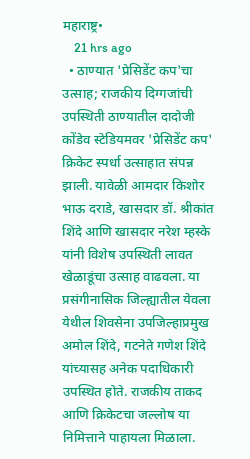महाराष्ट्र•
    21 hrs ago
  • ठाण्यात 'प्रेसिडेंट कप'चा उत्साह; राजकीय दिग्गजांची उपस्थिती ठाण्यातील दादोजी कोंडेव स्टेडियमवर 'प्रेसिडेंट कप' क्रिकेट स्पर्धा उत्साहात संपन्न झाली. यावेळी आमदार किशोर भाऊ दराडे, खासदार डॉ. श्रीकांत शिंदे आणि खासदार नरेश म्हस्के यांनी विशेष उपस्थिती लावत खेळाडूंचा उत्साह वाढवला. या प्रसंगीनासिक जिल्ह्यातील येवला येथील शिवसेना उपजिल्हाप्रमुख अमोल शिंदे, गटनेते गणेश शिंदे यांच्यासह अनेक पदाधिकारी उपस्थित होते. राजकीय ताकद आणि क्रिकेटचा जल्लोष या निमित्ताने पाहायला मिळाला.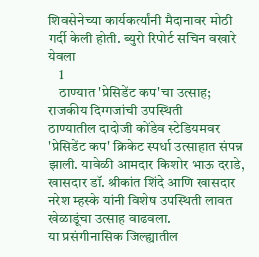शिवसेनेच्या कार्यकर्त्यांनी मैदानावर मोठी गर्दी केली होती. ब्युरो रिपोर्ट सचिन वखारे येवला
    1
    ठाण्यात 'प्रेसिडेंट कप'चा उत्साह; राजकीय दिग्गजांची उपस्थिती
ठाण्यातील दादोजी कोंडेव स्टेडियमवर 'प्रेसिडेंट कप' क्रिकेट स्पर्धा उत्साहात संपन्न झाली. यावेळी आमदार किशोर भाऊ दराडे, खासदार डॉ. श्रीकांत शिंदे आणि खासदार नरेश म्हस्के यांनी विशेष उपस्थिती लावत खेळाडूंचा उत्साह वाढवला.
या प्रसंगीनासिक जिल्ह्यातील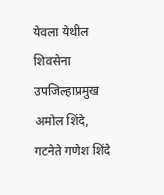येवला येथील शिवसेना उपजिल्हाप्रमुख अमोल शिंदे, गटनेते गणेश शिंदे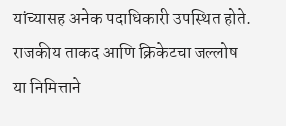यांच्यासह अनेक पदाधिकारी उपस्थित होते. राजकीय ताकद आणि क्रिकेटचा जल्लोष या निमित्ताने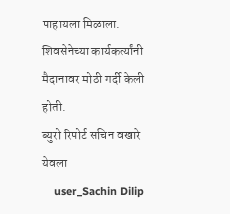पाहायला मिळाला. शिवसेनेच्या कार्यकर्त्यांनी मैदानावर मोठी गर्दी केली होती.
ब्युरो रिपोर्ट सचिन वखारे येवला
    user_Sachin Dilip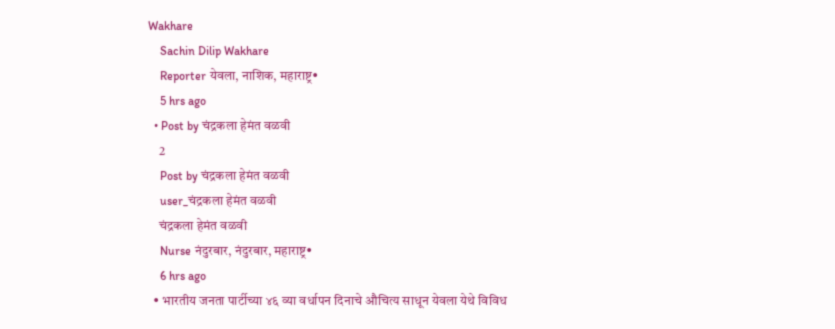Wakhare
    Sachin Dilip Wakhare
    Reporter येवला, नाशिक, महाराष्ट्र•
    5 hrs ago
  • Post by चंद्रकला हेमंत वळवी
    2
    Post by चंद्रकला हेमंत वळवी
    user_चंद्रकला हेमंत वळवी
    चंद्रकला हेमंत वळवी
    Nurse नंदुरबार, नंदुरबार, महाराष्ट्र•
    6 hrs ago
  • भारतीय जनता पार्टीच्या ४६ व्या वर्धापन दिनाचे औचित्य साधून येवला येथे विविध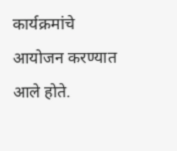कार्यक्रमांचे आयोजन करण्यात आले होते.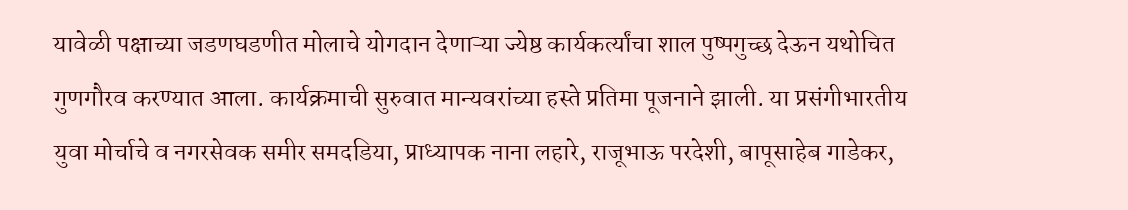यावेळी पक्षाच्या जडणघडणीत मोलाचे योगदान देणाऱ्या ज्येष्ठ कार्यकर्त्यांचा शाल पुष्पगुच्छ देऊन यथोचित गुणगौरव करण्यात आला. कार्यक्रमाची सुरुवात मान्यवरांच्या हस्ते प्रतिमा पूजनाने झाली. या प्रसंगीभारतीय युवा मोर्चाचे व नगरसेवक समीर समदडिया, प्राध्यापक नाना लहारे, राजूभाऊ परदेशी, बापूसाहेब गाडेकर,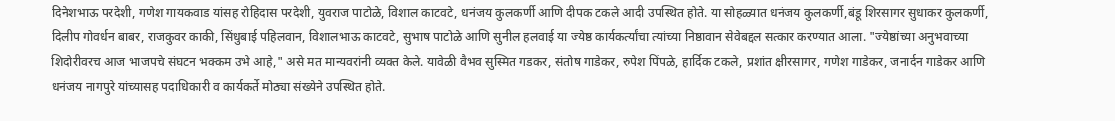दिनेशभाऊ परदेशी, गणेश गायकवाड यांसह रोहिदास परदेशी, युवराज पाटोळे, विशाल काटवटे, धनंजय कुलकर्णी आणि दीपक टकले आदी उपस्थित होते. या सोहळ्यात धनंजय कुलकर्णी,बंडू शिरसागर सुधाकर कुलकर्णी, दिलीप गोवर्धन बाबर, राजकुवर काकी, सिंधुबाई पहिलवान, विशालभाऊ काटवटे, सुभाष पाटोळे आणि सुनील हलवाई या ज्येष्ठ कार्यकर्त्यांचा त्यांच्या निष्ठावान सेवेबद्दल सत्कार करण्यात आला. "ज्येष्ठांच्या अनुभवाच्या शिदोरीवरच आज भाजपचे संघटन भक्कम उभे आहे," असे मत मान्यवरांनी व्यक्त केले. यावेळी वैभव सुस्मित गडकर, संतोष गाडेकर, रुपेश पिंपळे, हार्दिक टकले, प्रशांत क्षीरसागर, गणेश गाडेकर, जनार्दन गाडेकर आणि धनंजय नागपुरे यांच्यासह पदाधिकारी व कार्यकर्ते मोठ्या संख्येने उपस्थित होते.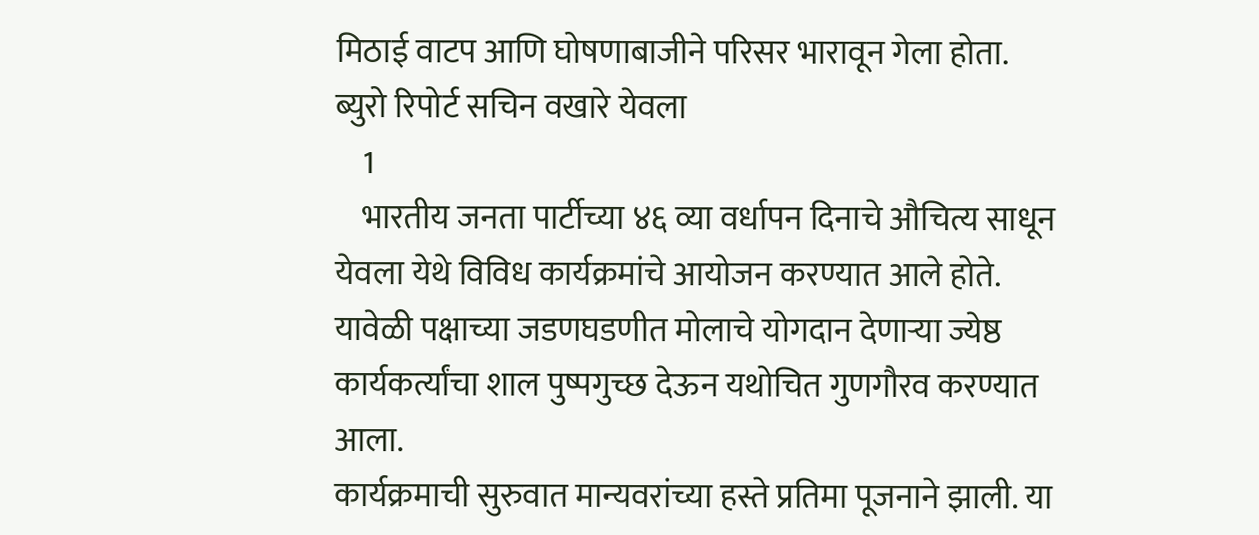मिठाई वाटप आणि घोषणाबाजीने परिसर भारावून गेला होता. ब्युरो रिपोर्ट सचिन वखारे येवला
    1
    भारतीय जनता पार्टीच्या ४६ व्या वर्धापन दिनाचे औचित्य साधून येवला येथे विविध कार्यक्रमांचे आयोजन करण्यात आले होते. यावेळी पक्षाच्या जडणघडणीत मोलाचे योगदान देणाऱ्या ज्येष्ठ कार्यकर्त्यांचा शाल पुष्पगुच्छ देऊन यथोचित गुणगौरव करण्यात आला.
कार्यक्रमाची सुरुवात मान्यवरांच्या हस्ते प्रतिमा पूजनाने झाली. या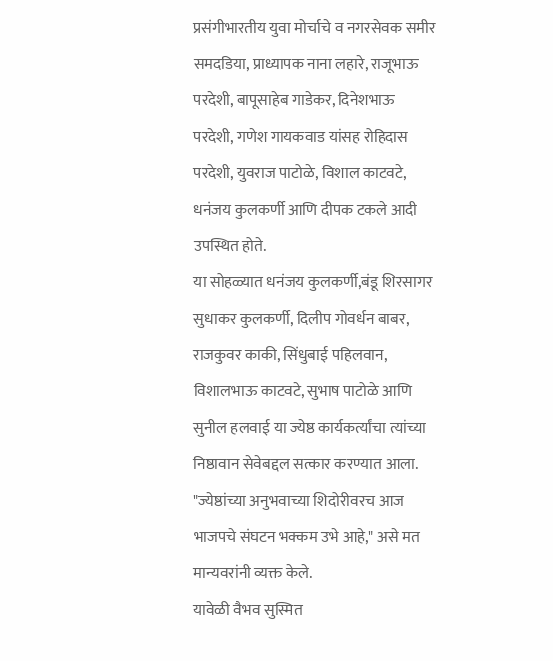प्रसंगीभारतीय युवा मोर्चाचे व नगरसेवक समीर समदडिया, प्राध्यापक नाना लहारे, राजूभाऊ परदेशी, बापूसाहेब गाडेकर, दिनेशभाऊ परदेशी, गणेश गायकवाड यांसह रोहिदास परदेशी, युवराज पाटोळे, विशाल काटवटे, धनंजय कुलकर्णी आणि दीपक टकले आदी उपस्थित होते.
या सोहळ्यात धनंजय कुलकर्णी,बंडू शिरसागर सुधाकर कुलकर्णी, दिलीप गोवर्धन बाबर, राजकुवर काकी, सिंधुबाई पहिलवान, विशालभाऊ काटवटे, सुभाष पाटोळे आणि सुनील हलवाई या ज्येष्ठ कार्यकर्त्यांचा त्यांच्या निष्ठावान सेवेबद्दल सत्कार करण्यात आला. "ज्येष्ठांच्या अनुभवाच्या शिदोरीवरच आज भाजपचे संघटन भक्कम उभे आहे," असे मत मान्यवरांनी व्यक्त केले.
यावेळी वैभव सुस्मित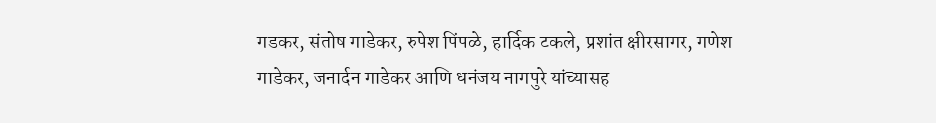गडकर, संतोष गाडेकर, रुपेश पिंपळे, हार्दिक टकले, प्रशांत क्षीरसागर, गणेश गाडेकर, जनार्दन गाडेकर आणि धनंजय नागपुरे यांच्यासह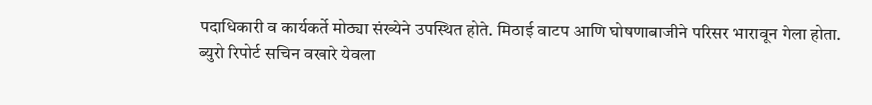पदाधिकारी व कार्यकर्ते मोठ्या संख्येने उपस्थित होते. मिठाई वाटप आणि घोषणाबाजीने परिसर भारावून गेला होता.
ब्युरो रिपोर्ट सचिन वखारे येवला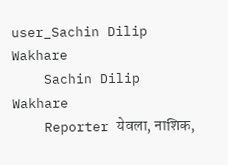user_Sachin Dilip Wakhare
    Sachin Dilip Wakhare
    Reporter येवला, नाशिक,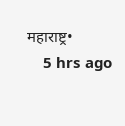महाराष्ट्र•
    5 hrs ago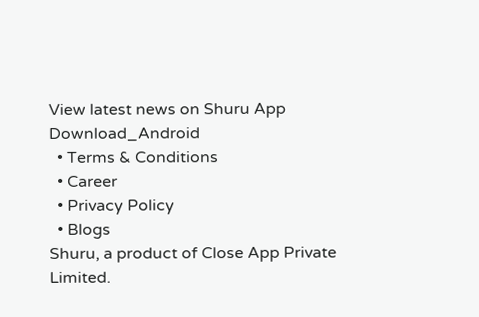View latest news on Shuru App
Download_Android
  • Terms & Conditions
  • Career
  • Privacy Policy
  • Blogs
Shuru, a product of Close App Private Limited.